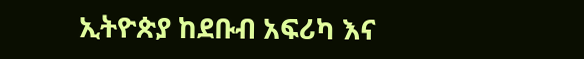ኢትዮጵያ ከደቡብ አፍሪካ እና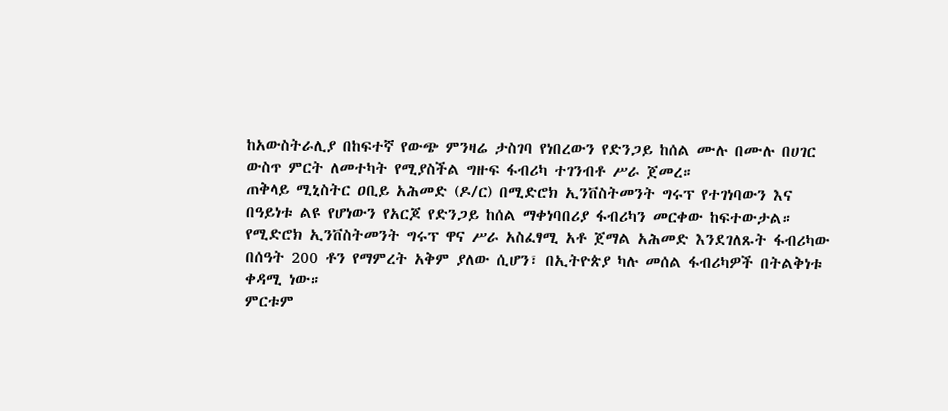ከአውስትራሊያ በከፍተኛ የውጭ ምንዛሬ ታስገባ የነበረውን የድንጋይ ከሰል ሙሉ በሙሉ በሀገር ውስጥ ምርት ለመተካት የሚያስችል ግዙፍ ፋብሪካ ተገንብቶ ሥራ ጀመረ።
ጠቅላይ ሚኒስትር ዐቢይ አሕመድ (ዶ/ር) በሚድሮክ ኢንቨስትመንት ግሩፕ የተገነባውን እና በዓይነቱ ልዩ የሆነውን የአርጆ የድንጋይ ከሰል ማቀነባበሪያ ፋብሪካን መርቀው ከፍተውታል።
የሚድሮክ ኢንቨስትመንት ግሩፕ ዋና ሥራ አስፈፃሚ አቶ ጀማል አሕመድ እንደገለጹት ፋብሪካው በሰዓት 200 ቶን የማምረት አቅም ያለው ሲሆን፣ በኢትዮጵያ ካሉ መሰል ፋብሪካዎች በትልቅነቱ ቀዳሚ ነው።
ምርቱም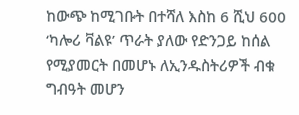ከውጭ ከሚገቡት በተሻለ እስከ 6 ሺህ 600 ‘ካሎሪ ቫልዩ’ ጥራት ያለው የድንጋይ ከሰል የሚያመርት በመሆኑ ለኢንዱስትሪዎች ብቁ ግብዓት መሆን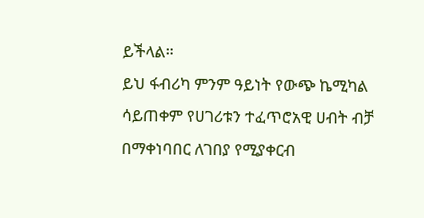ይችላል።
ይህ ፋብሪካ ምንም ዓይነት የውጭ ኬሚካል ሳይጠቀም የሀገሪቱን ተፈጥሮአዊ ሀብት ብቻ በማቀነባበር ለገበያ የሚያቀርብ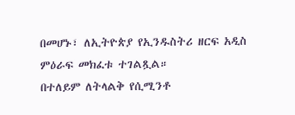በመሆኑ፣ ለኢትዮጵያ የኢንዱስትሪ ዘርፍ አዲስ ምዕራፍ መክፈቱ ተገልጿል።
በተለይም ለትላልቅ የሲሚንቶ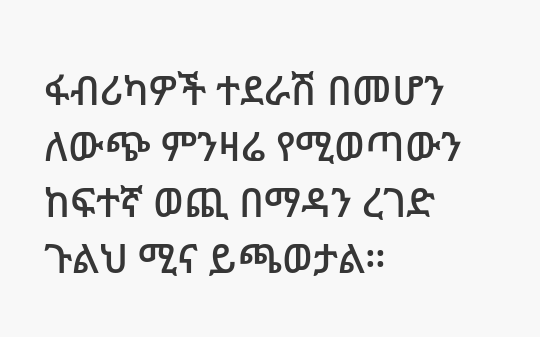ፋብሪካዎች ተደራሽ በመሆን ለውጭ ምንዛሬ የሚወጣውን ከፍተኛ ወጪ በማዳን ረገድ ጉልህ ሚና ይጫወታል።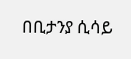በቢታንያ ሲሳይ